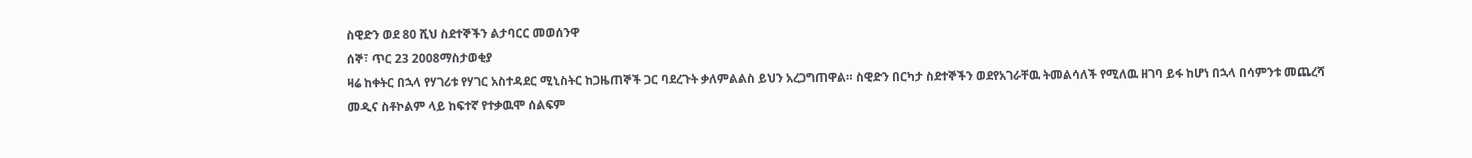ስዊድን ወደ 80 ሺህ ስደተኞችን ልታባርር መወሰንዋ
ሰኞ፣ ጥር 23 2008ማስታወቂያ
ዛሬ ከቀትር በኋላ የሃገሪቱ የሃገር አስተዳደር ሚኒስትር ከጋዜጠኞች ጋር ባደረጉት ቃለምልልስ ይህን አረጋግጠዋል። ስዊድን በርካታ ስደተኞችን ወደየአገራቸዉ ትመልሳለች የሚለዉ ዘገባ ይፋ ከሆነ በኋላ በሳምንቱ መጨረሻ መዲና ስቶኮልም ላይ ከፍተኛ የተቃዉሞ ሰልፍም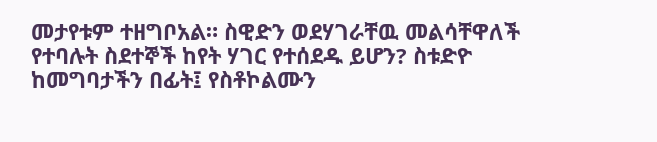መታየቱም ተዘግቦአል። ስዊድን ወደሃገራቸዉ መልሳቸዋለች የተባሉት ስደተኞች ከየት ሃገር የተሰደዱ ይሆን? ስቱድዮ ከመግባታችን በፊት፤ የስቶኮልሙን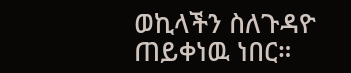ወኪላችን ስለጉዳዮ ጠይቀነዉ ነበር።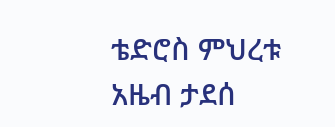ቴድሮስ ምህረቱ
አዜብ ታደሰ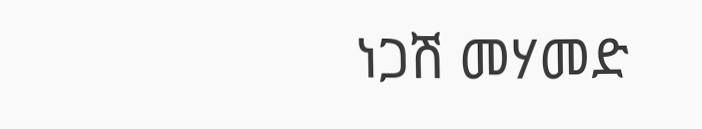ነጋሽ መሃመድ